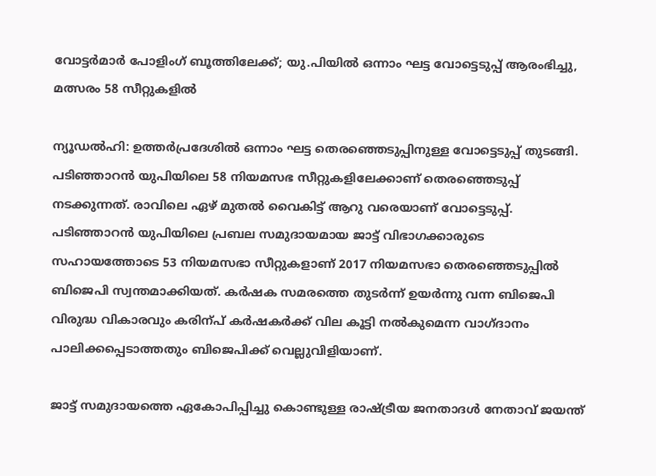വോട്ടര്‍മാര്‍ പോളിംഗ് ബൂത്തിലേക്ക്; യു.പിയില്‍ ഒന്നാം ഘട്ട വോട്ടെടുപ്പ് ആരംഭിച്ചു, മത്സരം 58 സീറ്റുകളില്‍

ന്യൂഡല്‍ഹി: ഉത്തര്‍പ്രദേശില്‍ ഒന്നാം ഘട്ട തെരഞ്ഞെടുപ്പിനുള്ള വോട്ടെടുപ്പ് തുടങ്ങി. പടിഞ്ഞാറന്‍ യുപിയിലെ 58 നിയമസഭ സീറ്റുകളിലേക്കാണ് തെരഞ്ഞെടുപ്പ് നടക്കുന്നത്. രാവിലെ ഏഴ് മുതല്‍ വൈകിട്ട് ആറു വരെയാണ് വോട്ടെടുപ്പ്. പടിഞ്ഞാറന്‍ യുപിയിലെ പ്രബല സമുദായമായ ജാട്ട് വിഭാഗക്കാരുടെ സഹായത്തോടെ 53 നിയമസഭാ സീറ്റുകളാണ് 2017 നിയമസഭാ തെരഞ്ഞെടുപ്പില്‍ ബിജെപി സ്വന്തമാക്കിയത്. കര്‍ഷക സമരത്തെ തുടര്‍ന്ന് ഉയര്‍ന്നു വന്ന ബിജെപി വിരുദ്ധ വികാരവും കരിന്പ് കര്‍ഷകര്‍ക്ക് വില കൂട്ടി നല്‍കുമെന്ന വാഗ്ദാനം പാലിക്കപ്പെടാത്തതും ബിജെപിക്ക് വെല്ലുവിളിയാണ്.

ജാട്ട് സമുദായത്തെ ഏകോപിപ്പിച്ചു കൊണ്ടുള്ള രാഷ്ട്രീയ ജനതാദള്‍ നേതാവ് ജയന്ത്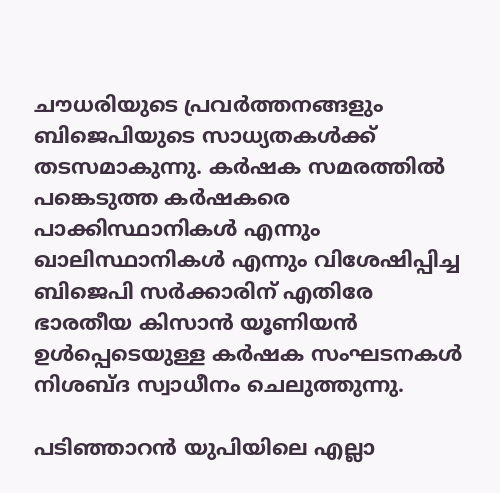ചൗധരിയുടെ പ്രവര്‍ത്തനങ്ങളും ബിജെപിയുടെ സാധ്യതകള്‍ക്ക് തടസമാകുന്നു. കര്‍ഷക സമരത്തില്‍ പങ്കെടുത്ത കര്‍ഷകരെ പാക്കിസ്ഥാനികള്‍ എന്നും ഖാലിസ്ഥാനികള്‍ എന്നും വിശേഷിപ്പിച്ച ബിജെപി സര്‍ക്കാരിന് എതിരേ ഭാരതീയ കിസാന്‍ യൂണിയന്‍ ഉള്‍പ്പെടെയുള്ള കര്‍ഷക സംഘടനകള്‍ നിശബ്ദ സ്വാധീനം ചെലുത്തുന്നു.

പടിഞ്ഞാറന്‍ യുപിയിലെ എല്ലാ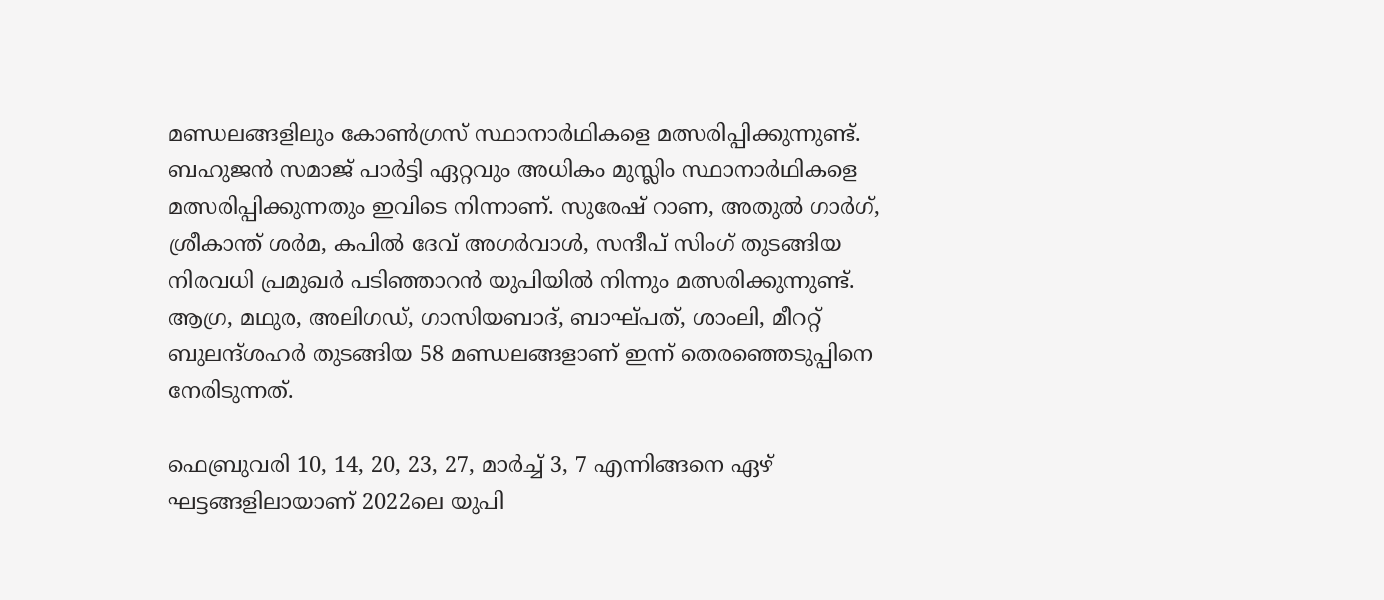മണ്ഡലങ്ങളിലും കോണ്‍ഗ്രസ് സ്ഥാനാര്‍ഥികളെ മത്സരിപ്പിക്കുന്നുണ്ട്. ബഹുജന്‍ സമാജ് പാര്‍ട്ടി ഏറ്റവും അധികം മുസ്ലിം സ്ഥാനാര്‍ഥികളെ മത്സരിപ്പിക്കുന്നതും ഇവിടെ നിന്നാണ്. സുരേഷ് റാണ, അതുല്‍ ഗാര്‍ഗ്, ശ്രീകാന്ത് ശര്‍മ, കപില്‍ ദേവ് അഗര്‍വാള്‍, സന്ദീപ് സിംഗ് തുടങ്ങിയ നിരവധി പ്രമുഖര്‍ പടിഞ്ഞാറന്‍ യുപിയില്‍ നിന്നും മത്സരിക്കുന്നുണ്ട്. ആഗ്ര, മഥുര, അലിഗഡ്, ഗാസിയബാദ്, ബാഘ്പത്, ശാംലി, മീററ്റ് ബുലന്ദ്ശഹര്‍ തുടങ്ങിയ 58 മണ്ഡലങ്ങളാണ് ഇന്ന് തെരഞ്ഞെടുപ്പിനെ നേരിടുന്നത്.

ഫെബ്രുവരി 10, 14, 20, 23, 27, മാര്‍ച്ച് 3, 7 എന്നിങ്ങനെ ഏഴ് ഘട്ടങ്ങളിലായാണ് 2022ലെ യുപി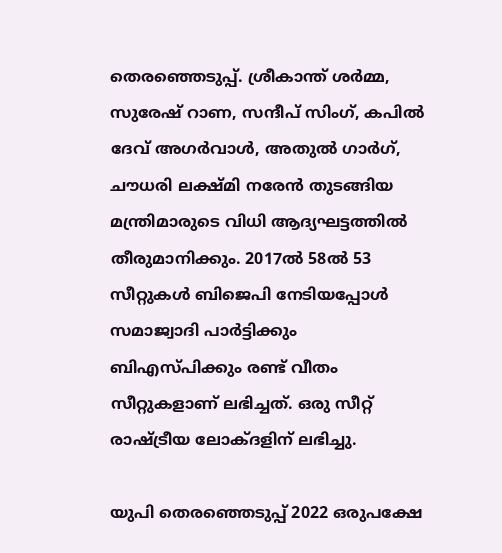തെരഞ്ഞെടുപ്പ്. ശ്രീകാന്ത് ശര്‍മ്മ, സുരേഷ് റാണ, സന്ദീപ് സിംഗ്, കപില്‍ ദേവ് അഗര്‍വാള്‍, അതുല്‍ ഗാര്‍ഗ്, ചൗധരി ലക്ഷ്മി നരേന്‍ തുടങ്ങിയ മന്ത്രിമാരുടെ വിധി ആദ്യഘട്ടത്തില്‍ തീരുമാനിക്കും. 2017ല്‍ 58ല്‍ 53 സീറ്റുകള്‍ ബിജെപി നേടിയപ്പോള്‍ സമാജ്വാദി പാര്‍ട്ടിക്കും ബിഎസ്പിക്കും രണ്ട് വീതം സീറ്റുകളാണ് ലഭിച്ചത്. ഒരു സീറ്റ് രാഷ്ട്രീയ ലോക്ദളിന് ലഭിച്ചു.

യുപി തെരഞ്ഞെടുപ്പ് 2022 ഒരുപക്ഷേ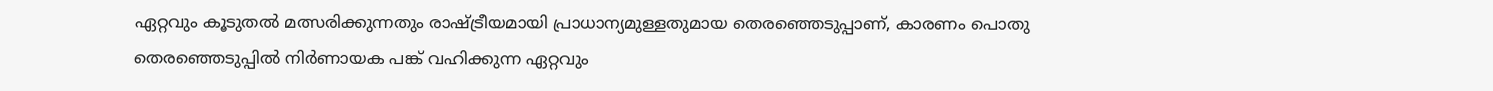ഏറ്റവും കൂടുതല്‍ മത്സരിക്കുന്നതും രാഷ്ട്രീയമായി പ്രാധാന്യമുള്ളതുമായ തെരഞ്ഞെടുപ്പാണ്, കാരണം പൊതു തെരഞ്ഞെടുപ്പില്‍ നിര്‍ണായക പങ്ക് വഹിക്കുന്ന ഏറ്റവും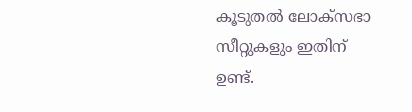കൂടുതല്‍ ലോക്സഭാ സീറ്റുകളും ഇതിന് ഉണ്ട്.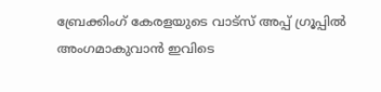ബ്രേക്കിംഗ് കേരളയുടെ വാട്സ് അപ്പ് ഗ്രൂപ്പിൽ അംഗമാകുവാൻ ഇവിടെ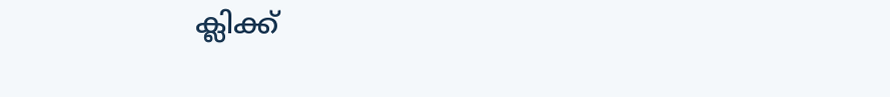ക്ലിക്ക്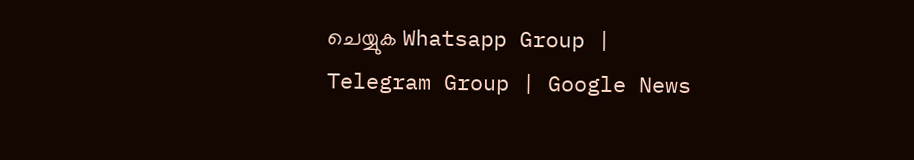ചെയ്യുക Whatsapp Group | Telegram Group | Google News